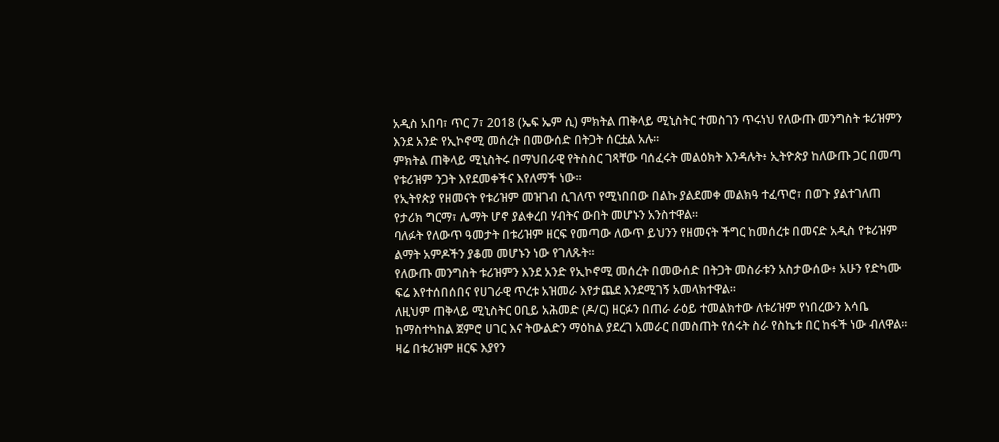አዲስ አበባ፣ ጥር 7፣ 2018 (ኤፍ ኤም ሲ) ምክትል ጠቅላይ ሚኒስትር ተመስገን ጥሩነህ የለውጡ መንግስት ቱሪዝምን እንደ አንድ የኢኮኖሚ መሰረት በመውሰድ በትጋት ሰርቷል አሉ፡፡
ምክትል ጠቅላይ ሚኒስትሩ በማህበራዊ የትስስር ገጻቸው ባሰፈሩት መልዕክት እንዳሉት፥ ኢትዮጵያ ከለውጡ ጋር በመጣ የቱሪዝም ንጋት እየደመቀችና እየለማች ነው፡፡
የኢትየጵያ የዘመናት የቱሪዝም መዝገብ ሲገለጥ የሚነበበው በልኩ ያልደመቀ መልክዓ ተፈጥሮ፣ በወጉ ያልተገለጠ የታሪክ ግርማ፣ ሌማት ሆኖ ያልቀረበ ሃብትና ውበት መሆኑን አንስተዋል፡፡
ባለፉት የለውጥ ዓመታት በቱሪዝም ዘርፍ የመጣው ለውጥ ይህንን የዘመናት ችግር ከመሰረቱ በመናድ አዲስ የቱሪዝም ልማት አምዶችን ያቆመ መሆኑን ነው የገለጹት፡፡
የለውጡ መንግስት ቱሪዝምን እንደ አንድ የኢኮኖሚ መሰረት በመውሰድ በትጋት መስራቱን አስታውሰው፥ አሁን የድካሙ ፍሬ እየተሰበሰበና የሀገራዊ ጥረቱ አዝመራ እየታጨደ እንደሚገኝ አመላክተዋል፡፡
ለዚህም ጠቅላይ ሚኒስትር ዐቢይ አሕመድ (ዶ/ር) ዘርፉን በጠራ ራዕይ ተመልክተው ለቱሪዝም የነበረውን እሳቤ ከማስተካከል ጀምሮ ሀገር እና ትውልድን ማዕከል ያደረገ አመራር በመስጠት የሰሩት ስራ የስኬቱ በር ከፋች ነው ብለዋል፡፡
ዛሬ በቱሪዝም ዘርፍ እያየን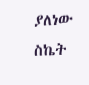ያለነው ስኬት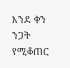እንደ ቀን ንጋት የሚቆጠር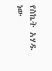የስኬት አሃዱ ነው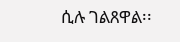ሲሉ ገልጸዋል፡፡